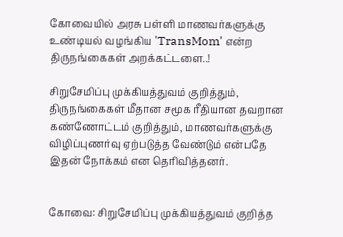கோவையில் அரசு பள்ளி மாணவர்களுக்கு உண்டியல் வழங்கிய 'TransMom' என்ற திருநங்கைகள் அறக்கட்டளை..!

சிறுசேமிப்பு முக்கியத்துவம் குறித்தும், திருநங்கைகள் மீதான சமூக ரீதியான தவறான கண்ணோட்டம் குறித்தும், மாணவர்களுக்கு விழிப்புணர்வு ஏற்படுத்த வேண்டும் என்பதே இதன் நோக்கம் என தெரிவித்தனர்.


கோவை: சிறுசேமிப்பு முக்கியத்துவம் குறித்த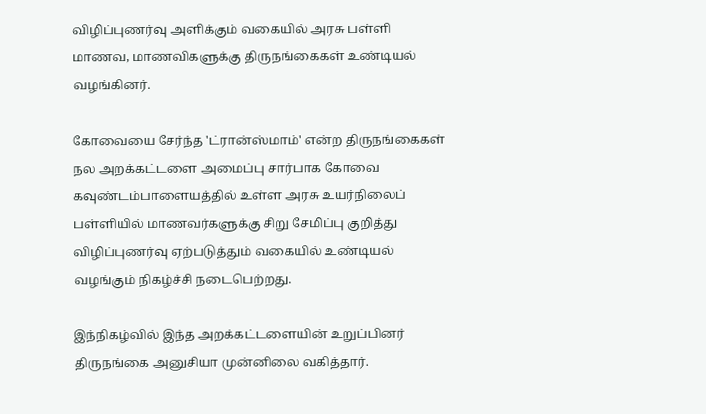விழிப்புணர்வு அளிக்கும் வகையில் அரசு பள்ளி மாணவ, மாணவிகளுக்கு திருநங்கைகள் உண்டியல் வழங்கினர்.

கோவையை சேர்ந்த 'ட்ரான்ஸ்மாம்' என்ற திருநங்கைகள் நல அறக்கட்டளை அமைப்பு சார்பாக கோவை கவுண்டம்பாளையத்தில் உள்ள அரசு உயர்நிலைப் பள்ளியில் மாணவர்களுக்கு சிறு சேமிப்பு குறித்து விழிப்புணர்வு ஏற்படுத்தும் வகையில் உண்டியல் வழங்கும் நிகழ்ச்சி நடைபெற்றது.

இந்நிகழ்வில் இந்த அறக்கட்டளையின் உறுப்பினர் திருநங்கை அனுசியா முன்னிலை வகித்தார்.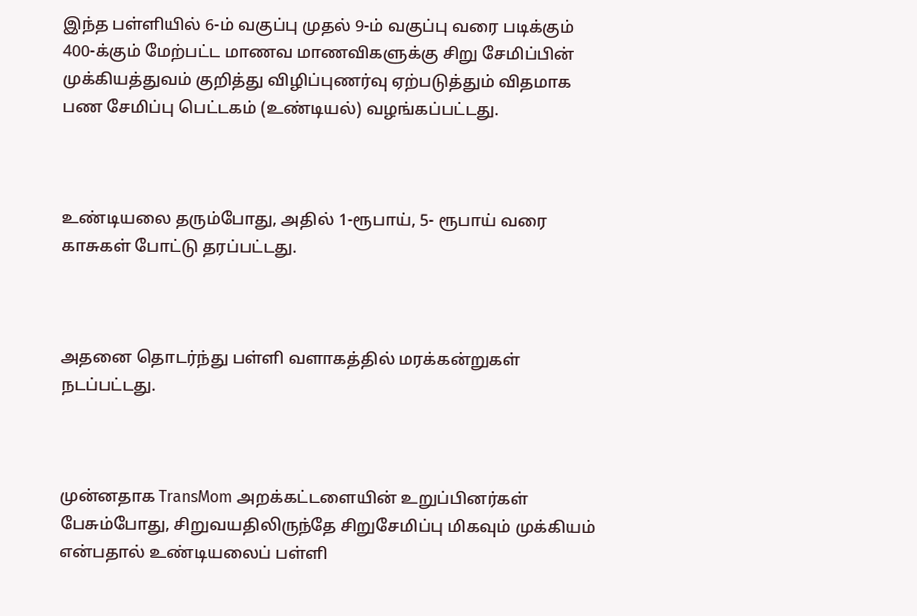இந்த பள்ளியில் 6-ம் வகுப்பு முதல் 9-ம் வகுப்பு வரை படிக்கும் 400-க்கும் மேற்பட்ட மாணவ மாணவிகளுக்கு சிறு சேமிப்பின் முக்கியத்துவம் குறித்து விழிப்புணர்வு ஏற்படுத்தும் விதமாக பண சேமிப்பு பெட்டகம் (உண்டியல்) வழங்கப்பட்டது.



உண்டியலை தரும்போது, அதில் 1-ரூபாய், 5- ரூபாய் வரை காசுகள் போட்டு தரப்பட்டது.



அதனை தொடர்ந்து பள்ளி வளாகத்தில் மரக்கன்றுகள் நடப்பட்டது.



முன்னதாக TransMom அறக்கட்டளையின் உறுப்பினர்கள் பேசும்போது, சிறுவயதிலிருந்தே சிறுசேமிப்பு மிகவும் முக்கியம் என்பதால் உண்டியலைப் பள்ளி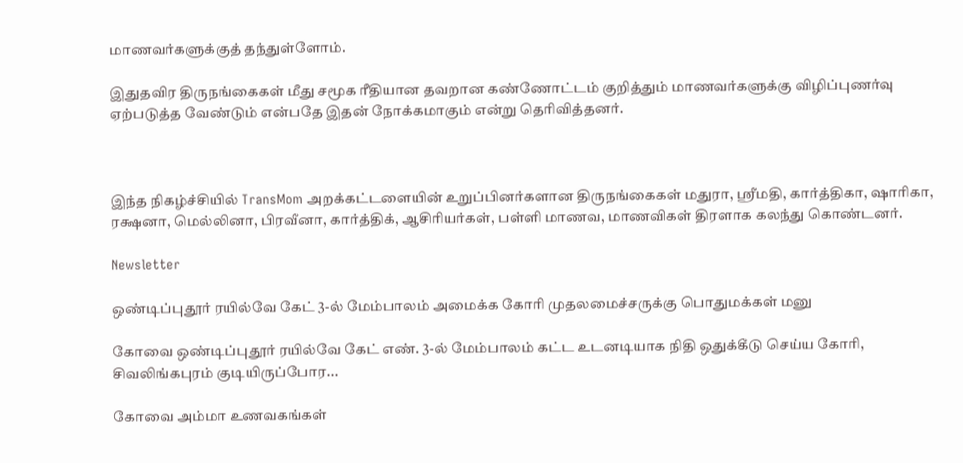மாணவர்களுக்குத் தந்துள்ளோம்.

இதுதவிர திருநங்கைகள் மீது சமூக ரீதியான தவறான கண்ணோட்டம் குறித்தும் மாணவர்களுக்கு விழிப்புணர்வு ஏற்படுத்த வேண்டும் என்பதே இதன் நோக்கமாகும் என்று தெரிவித்தனர்.



இந்த நிகழ்ச்சியில் TransMom அறக்கட்டளையின் உறுப்பினர்களான திருநங்கைகள் மதுரா, ஸ்ரீமதி, கார்த்திகா, ஷாரிகா, ரக்ஷனா, மெல்லினா, பிரவீனா, கார்த்திக், ஆசிரியர்கள், பள்ளி மாணவ, மாணவிகள் திரளாக கலந்து கொண்டனர்.

Newsletter

ஒண்டிப்புதூர் ரயில்வே கேட் 3-ல் மேம்பாலம் அமைக்க கோரி முதலமைச்சருக்கு பொதுமக்கள் மனு

கோவை ஒண்டிப்புதூர் ரயில்வே கேட் எண். 3-ல் மேம்பாலம் கட்ட உடனடியாக நிதி ஒதுக்கீடு செய்ய கோரி, சிவலிங்கபுரம் குடியிருப்போர...

கோவை அம்மா உணவகங்கள்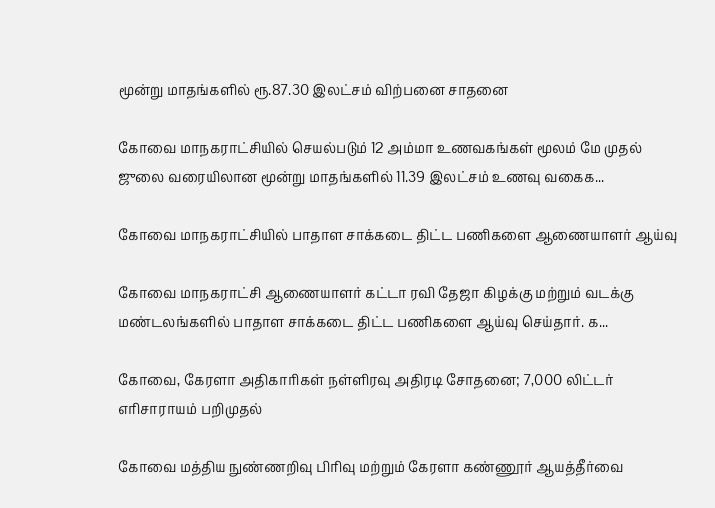மூன்று மாதங்களில் ரூ.87.30 இலட்சம் விற்பனை சாதனை

கோவை மாநகராட்சியில் செயல்படும் 12 அம்மா உணவகங்கள் மூலம் மே முதல் ஜுலை வரையிலான மூன்று மாதங்களில் 11.39 இலட்சம் உணவு வகைக...

கோவை மாநகராட்சியில் பாதாள சாக்கடை திட்ட பணிகளை ஆணையாளர் ஆய்வு

கோவை மாநகராட்சி ஆணையாளர் கட்டா ரவி தேஜா கிழக்கு மற்றும் வடக்கு மண்டலங்களில் பாதாள சாக்கடை திட்ட பணிகளை ஆய்வு செய்தார். க...

கோவை, கேரளா அதிகாரிகள் நள்ளிரவு அதிரடி சோதனை; 7,000 லிட்டர் எரிசாராயம் பறிமுதல்

கோவை மத்திய நுண்ணறிவு பிரிவு மற்றும் கேரளா கண்ணூர் ஆயத்தீர்வை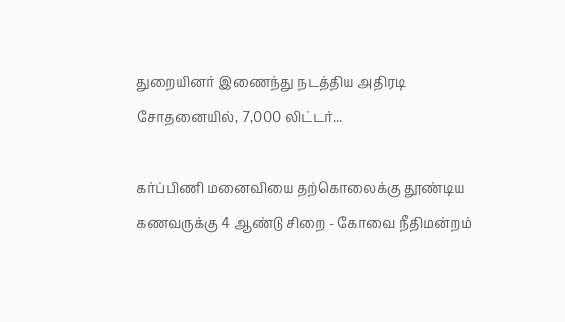துறையினர் இணைந்து நடத்திய அதிரடி சோதனையில், 7,000 லிட்டர்...

கர்ப்பிணி மனைவியை தற்கொலைக்கு தூண்டிய கணவருக்கு 4 ஆண்டு சிறை - கோவை நீதிமன்றம்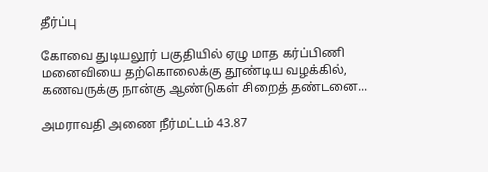தீர்ப்பு

கோவை துடியலூர் பகுதியில் ஏழு மாத கர்ப்பிணி மனைவியை தற்கொலைக்கு தூண்டிய வழக்கில், கணவருக்கு நான்கு ஆண்டுகள் சிறைத் தண்டனை...

அமராவதி அணை நீர்மட்டம் 43.87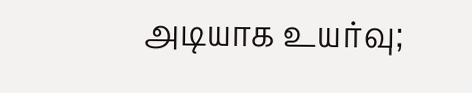அடியாக உயர்வு;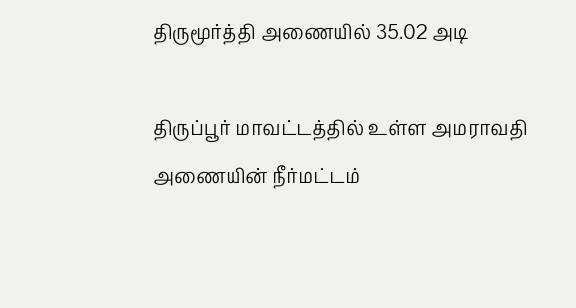திருமூர்த்தி அணையில் 35.02 அடி

திருப்பூர் மாவட்டத்தில் உள்ள அமராவதி அணையின் நீர்மட்டம்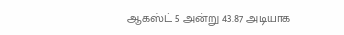ஆகஸ்ட் 5 அன்று 43.87 அடியாக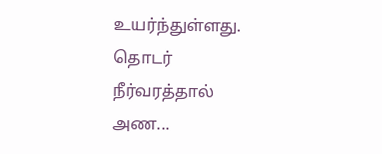உயர்ந்துள்ளது. தொடர் நீர்வரத்தால் அண...